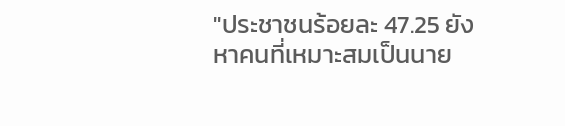"ประชาชนร้อยละ 47.25 ยังหาคนที่เหมาะสมเป็นนาย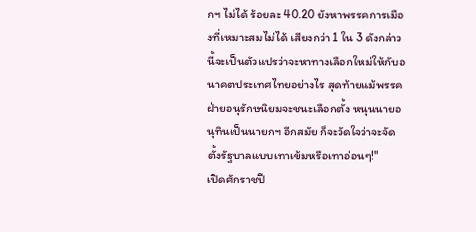กฯ ไม่ได้ ร้อยละ 40.20 ยังหาพรรคการเมืองที่เหมาะสมไม่ได้ เสียงกว่า 1 ใน 3 ดังกล่าวนี้จะเป็นตัวแปรว่าจะหาทางเลือกใหม่ให้กับอนาคตประเทศไทยอย่างไร สุดท้ายแม้พรรคฝ่ายอนุรักษนิยมจะชนะเลือกตั้ง หนุนนายอนุทินเป็นนายกฯ อีกสมัย ก็จะวัดใจว่าจะจัดตั้งรัฐบาลแบบเทาเข้มหรือเทาอ่อนๆ!"
เปิดศักราชปี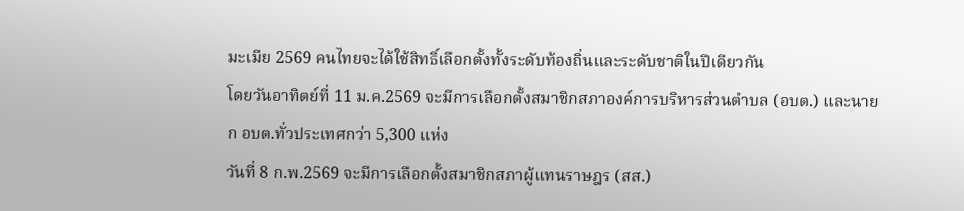มะเมีย 2569 คนไทยจะได้ใช้สิทธิ์เลือกตั้งทั้งระดับท้องถิ่นและระดับชาติในปีเดียวกัน
โดยวันอาทิตย์ที่ 11 ม.ค.2569 จะมีการเลือกตั้งสมาชิกสภาองค์การบริหารส่วนตำบล (อบต.) และนายก อบต.ทั่วประเทศกว่า 5,300 แห่ง
วันที่ 8 ก.พ.2569 จะมีการเลือกตั้งสมาชิกสภาผู้แทนราษฎร (สส.)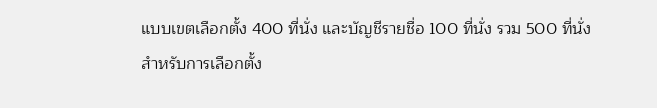แบบเขตเลือกตั้ง 400 ที่นั่ง และบัญชีรายชื่อ 100 ที่นั่ง รวม 500 ที่นั่ง
สำหรับการเลือกตั้ง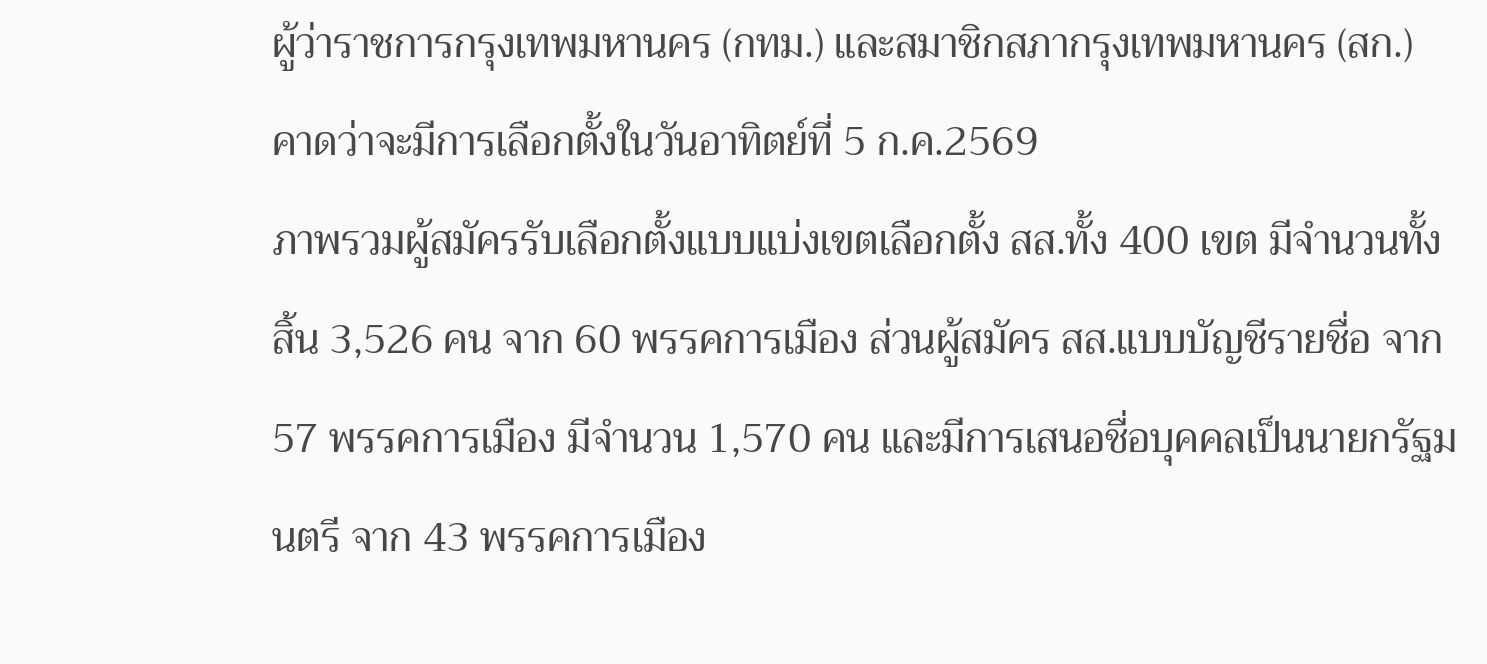ผู้ว่าราชการกรุงเทพมหานคร (กทม.) และสมาชิกสภากรุงเทพมหานคร (สก.) คาดว่าจะมีการเลือกตั้งในวันอาทิตย์ที่ 5 ก.ค.2569
ภาพรวมผู้สมัครรับเลือกตั้งแบบแบ่งเขตเลือกตั้ง สส.ทั้ง 400 เขต มีจำนวนทั้งสิ้น 3,526 คน จาก 60 พรรคการเมือง ส่วนผู้สมัคร สส.แบบบัญชีรายชื่อ จาก 57 พรรคการเมือง มีจำนวน 1,570 คน และมีการเสนอชื่อบุคคลเป็นนายกรัฐมนตรี จาก 43 พรรคการเมือง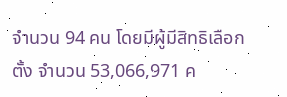จำนวน 94 คน โดยมีผู้มีสิทธิเลือกตั้ง จำนวน 53,066,971 ค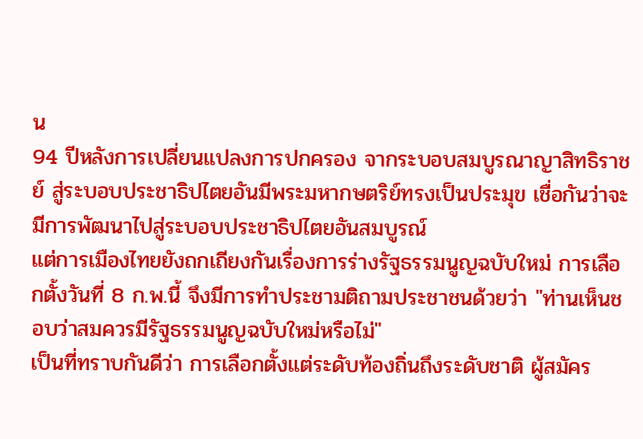น
94 ปีหลังการเปลี่ยนแปลงการปกครอง จากระบอบสมบูรณาญาสิทธิราชย์ สู่ระบอบประชาธิปไตยอันมีพระมหากษตริย์ทรงเป็นประมุข เชื่อกันว่าจะมีการพัฒนาไปสู่ระบอบประชาธิปไตยอันสมบูรณ์
แต่การเมืองไทยยังถกเถียงกันเรื่องการร่างรัฐธรรมนูญฉบับใหม่ การเลือกตั้งวันที่ 8 ก.พ.นี้ จึงมีการทำประชามติถามประชาชนด้วยว่า "ท่านเห็นชอบว่าสมควรมีรัฐธรรมนูญฉบับใหม่หรือไม่"
เป็นที่ทราบกันดีว่า การเลือกตั้งแต่ระดับท้องถิ่นถึงระดับชาติ ผู้สมัคร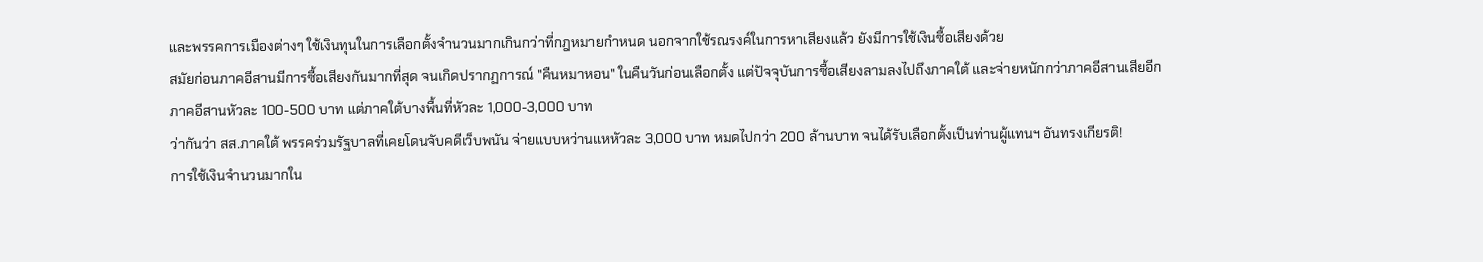และพรรคการเมืองต่างๆ ใช้เงินทุนในการเลือกตั้งจำนวนมากเกินกว่าที่กฎหมายกำหนด นอกจากใช้รณรงค์ในการหาเสียงแล้ว ยังมีการใช้เงินซื้อเสียงด้วย
สมัยก่อนภาคอีสานมีการซื้อเสียงกันมากที่สุด จนเกิดปรากฏการณ์ "คืนหมาหอน" ในคืนวันก่อนเลือกตั้ง แต่ปัจจุบันการซื้อเสียงลามลงไปถึงภาคใต้ และจ่ายหนักกว่าภาคอีสานเสียอีก ภาคอีสานหัวละ 100-500 บาท แต่ภาคใต้บางพื้นที่หัวละ 1,000-3,000 บาท
ว่ากันว่า สส.ภาคใต้ พรรคร่วมรัฐบาลที่เคยโดนจับคดีเว็บพนัน จ่ายแบบหว่านแหหัวละ 3,000 บาท หมดไปกว่า 200 ล้านบาท จนได้รับเลือกตั้งเป็นท่านผู้แทนฯ อันทรงเกียรติ!
การใช้เงินจำนวนมากใน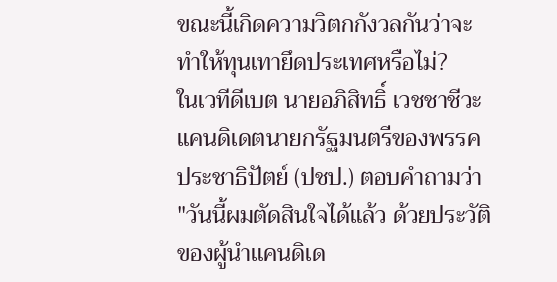ขณะนี้เกิดความวิตกกังวลกันว่าจะทำให้ทุนเทายึดประเทศหรือไม่?
ในเวทีดีเบต นายอภิสิทธิ์ เวชชาชีวะ แคนดิเดตนายกรัฐมนตรีของพรรคประชาธิปัตย์ (ปชป.) ตอบคำถามว่า "วันนี้ผมตัดสินใจได้แล้ว ด้วยประวัติของผู้นำแคนดิเด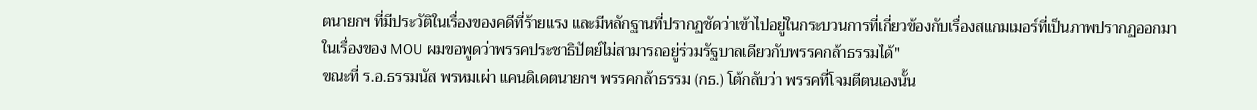ตนายกฯ ที่มีประวัติในเรื่องของคดีที่ร้ายแรง และมีหลักฐานที่ปรากฏชัดว่าเข้าไปอยู่ในกระบวนการที่เกี่ยวข้องกับเรื่องสแกมเมอร์ที่เป็นภาพปรากฏออกมาในเรื่องของ MOU ผมขอพูดว่าพรรคประชาธิปัตย์ไม่สามารถอยู่ร่วมรัฐบาลเดียวกับพรรคกล้าธรรมได้"
ขณะที่ ร.อ.ธรรมนัส พรหมเผ่า แคนดิเดตนายกฯ พรรคกล้าธรรม (กธ.) โต้กลับว่า พรรคที่โจมตีตนเองนั้น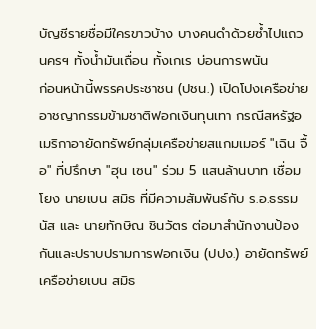บัญชีรายชื่อมีใครขาวบ้าง บางคนดำด้วยซ้ำไปแถวนครฯ ทั้งน้ำมันเถื่อน ทั้งเกเร บ่อนการพนัน
ก่อนหน้านี้พรรคประชาชน (ปชน.) เปิดโปงเครือข่ายอาชญากรรมข้ามชาติฟอกเงินทุนเทา กรณีสหรัฐอเมริกาอายัดทรัพย์กลุ่มเครือข่ายสแกมเมอร์ "เฉิน จื้อ" ที่ปรึกษา "ฮุน เซน" ร่วม 5 แสนล้านบาท เชื่อมโยง นายเบน สมิธ ที่มีความสัมพันธ์กับ ร.อ.ธรรมนัส และ นายทักษิณ ชินวัตร ต่อมาสำนักงานป้องกันและปราบปรามการฟอกเงิน (ปปง.) อายัดทรัพย์เครือข่ายเบน สมิธ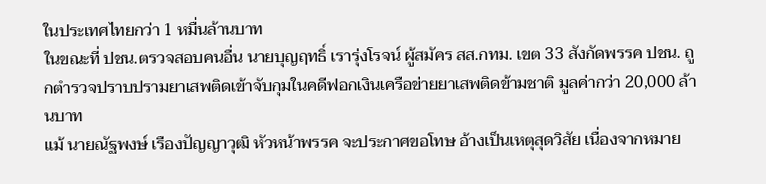ในประเทศไทยกว่า 1 หมื่นล้านบาท
ในขณะที่ ปชน.ตรวจสอบคนอื่น นายบุญฤทธิ์ เรารุ่งโรจน์ ผู้สมัคร สส.กทม. เขต 33 สังกัดพรรค ปชน. ถูกตำรวจปราบปรามยาเสพติดเข้าจับกุมในคดีฟอกเงินเครือข่ายยาเสพติดข้ามชาติ มูลค่ากว่า 20,000 ล้านบาท
แม้ นายณัฐพงษ์ เรืองปัญญาวุฒิ หัวหน้าพรรค จะประกาศขอโทษ อ้างเป็นเหตุสุดวิสัย เนื่องจากหมาย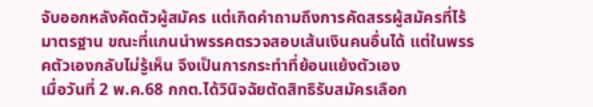จับออกหลังคัดตัวผู้สมัคร แต่เกิดคำถามถึงการคัดสรรผู้สมัครที่ไร้มาตรฐาน ขณะที่แกนนำพรรคตรวจสอบเส้นเงินคนอื่นได้ แต่ในพรรคตัวเองกลับไม่รู้เห็น จึงเป็นการกระทำที่ย้อนแย้งตัวเอง
เมื่อวันที่ 2 พ.ค.68 กกต.ได้วินิจฉัยตัดสิทธิรับสมัครเลือก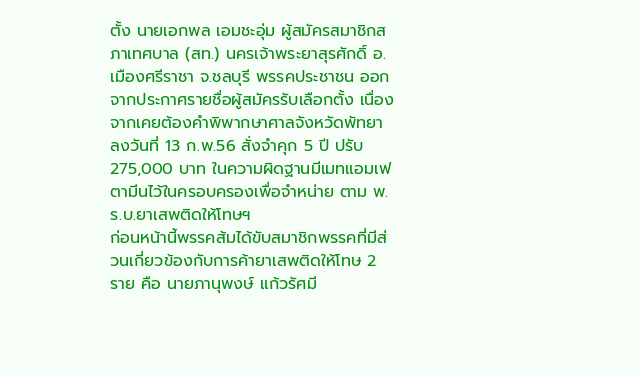ตั้ง นายเอกพล เอมชะอุ่ม ผู้สมัครสมาชิกสภาเทศบาล (สท.) นครเจ้าพระยาสุรศักดิ์ อ.เมืองศรีราชา จ.ชลบุรี พรรคประชาชน ออกจากประกาศรายชื่อผู้สมัครรับเลือกตั้ง เนื่องจากเคยต้องคำพิพากษาศาลจังหวัดพัทยา ลงวันที่ 13 ก.พ.56 สั่งจำคุก 5 ปี ปรับ 275,000 บาท ในความผิดฐานมีเมทแอมเฟตามีนไว้ในครอบครองเพื่อจำหน่าย ตาม พ.ร.บ.ยาเสพติดให้โทษฯ
ก่อนหน้านี้พรรคส้มได้ขับสมาชิกพรรคที่มีส่วนเกี่ยวข้องกับการค้ายาเสพติดให้โทษ 2 ราย คือ นายภานุพงษ์ แก้วรัศมี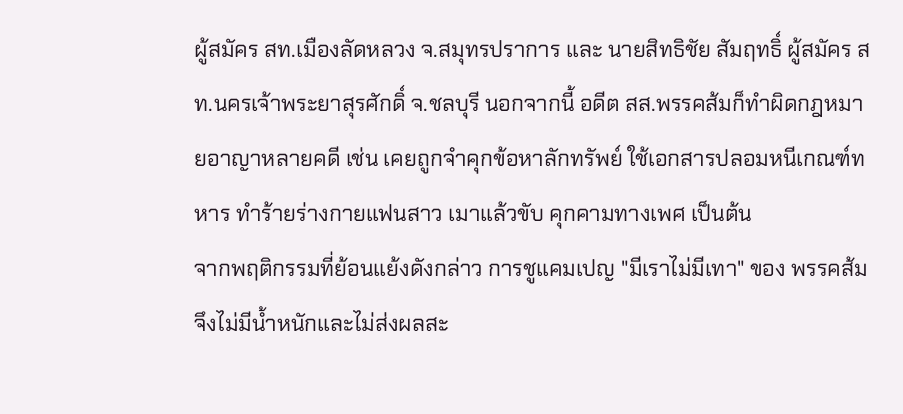ผู้สมัคร สท.เมืองลัดหลวง จ.สมุทรปราการ และ นายสิทธิชัย สัมฤทธิ์ ผู้สมัคร สท.นครเจ้าพระยาสุรศักดิ์ จ.ชลบุรี นอกจากนี้ อดีต สส.พรรคส้มก็ทำผิดกฎหมายอาญาหลายคดี เช่น เคยถูกจำคุกข้อหาลักทรัพย์ ใช้เอกสารปลอมหนีเกณฑ์ทหาร ทำร้ายร่างกายแฟนสาว เมาแล้วขับ คุกคามทางเพศ เป็นต้น
จากพฤติกรรมที่ย้อนแย้งดังกล่าว การชูแคมเปญ "มีเราไม่มีเทา" ของ พรรคส้ม จึงไม่มีน้ำหนักและไม่ส่งผลสะ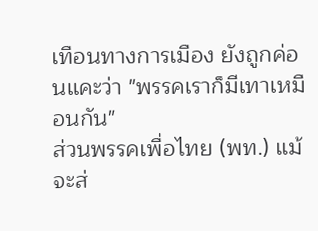เทือนทางการเมือง ยังถูกค่อนแคะว่า "พรรคเราก็มีเทาเหมือนกัน"
ส่วนพรรคเพื่อไทย (พท.) แม้จะส่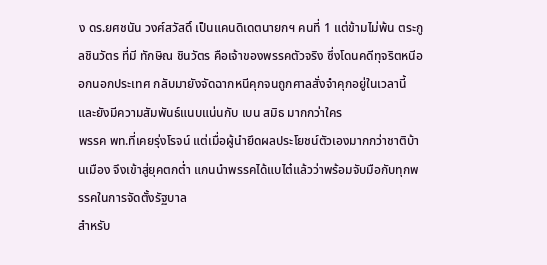ง ดร.ยศชนัน วงศ์สวัสดิ์ เป็นแคนดิเดตนายกฯ คนที่ 1 แต่ข้ามไม่พ้น ตระกูลชินวัตร ที่มี ทักษิณ ชินวัตร คือเจ้าของพรรคตัวจริง ซึ่งโดนคดีทุจริตหนีออกนอกประเทศ กลับมายังจัดฉากหนีคุกจนถูกศาลสั่งจำคุกอยู่ในเวลานี้ และยังมีความสัมพันธ์แนบแน่นกับ เบน สมิธ มากกว่าใคร
พรรค พท.ที่เคยรุ่งโรจน์ แต่เมื่อผู้นำยึดผลประโยชน์ตัวเองมากกว่าชาติบ้านเมือง จึงเข้าสู่ยุคตกต่ำ แกนนำพรรคได้แบไต๋แล้วว่าพร้อมจับมือกับทุกพรรคในการจัดตั้งรัฐบาล
สำหรับ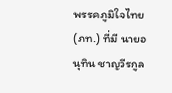พรรคภูมิใจไทย (ภท.) ที่มี นายอนุทิน ชาญวีรกูล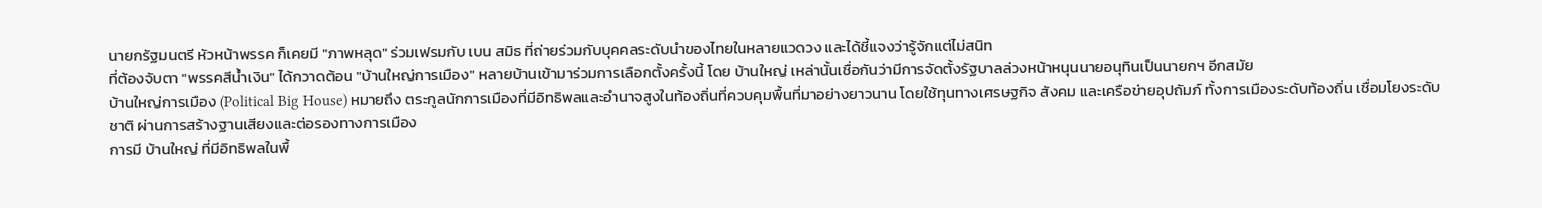นายกรัฐมนตรี หัวหน้าพรรค ก็เคยมี "ภาพหลุด" ร่วมเฟรมกับ เบน สมิธ ที่ถ่ายร่วมกับบุคคลระดับนำของไทยในหลายแวดวง และได้ชี้แจงว่ารู้จักแต่ไม่สนิท
ที่ต้องจับตา "พรรคสีน้ำเงิน" ได้กวาดต้อน "บ้านใหญ่การเมือง" หลายบ้านเข้ามาร่วมการเลือกตั้งครั้งนี้ โดย บ้านใหญ่ เหล่านั้นเชื่อกันว่ามีการจัดตั้งรัฐบาลล่วงหน้าหนุนนายอนุทินเป็นนายกฯ อีกสมัย
บ้านใหญ่การเมือง (Political Big House) หมายถึง ตระกูลนักการเมืองที่มีอิทธิพลและอำนาจสูงในท้องถิ่นที่ควบคุมพื้นที่มาอย่างยาวนาน โดยใช้ทุนทางเศรษฐกิจ สังคม และเครือข่ายอุปถัมภ์ ทั้งการเมืองระดับท้องถิ่น เชื่อมโยงระดับชาติ ผ่านการสร้างฐานเสียงและต่อรองทางการเมือง
การมี บ้านใหญ่ ที่มีอิทธิพลในพื้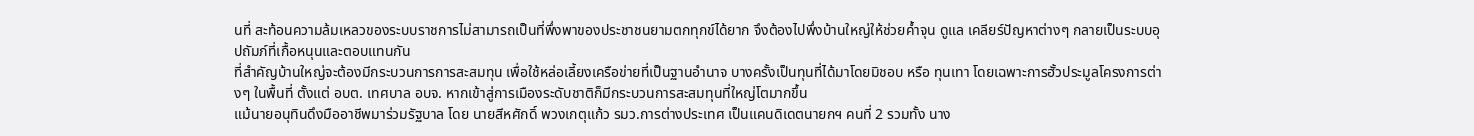นที่ สะท้อนความล้มเหลวของระบบราชการไม่สามารถเป็นที่พึ่งพาของประชาชนยามตกทุกข์ได้ยาก จึงต้องไปพึ่งบ้านใหญ่ให้ช่วยค้ำจุน ดูแล เคลียร์ปัญหาต่างๆ กลายเป็นระบบอุปถัมภ์ที่เกื้อหนุนและตอบแทนกัน
ที่สำคัญบ้านใหญ่จะต้องมีกระบวนการการสะสมทุน เพื่อใช้หล่อเลี้ยงเครือข่ายที่เป็นฐานอำนาจ บางครั้งเป็นทุนที่ได้มาโดยมิชอบ หรือ ทุนเทา โดยเฉพาะการฮั้วประมูลโครงการต่างๆ ในพื้นที่ ตั้งแต่ อบต. เทศบาล อบจ. หากเข้าสู่การเมืองระดับชาติก็มีกระบวนการสะสมทุนที่ใหญ่โตมากขึ้น
แม้นายอนุทินดึงมืออาชีพมาร่วมรัฐบาล โดย นายสีหศักดิ์ พวงเกตุแก้ว รมว.การต่างประเทศ เป็นแคนดิเดตนายกฯ คนที่ 2 รวมทั้ง นาง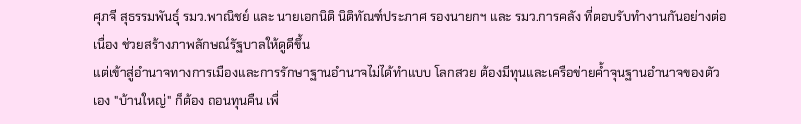ศุภจี สุธรรมพันธุ์ รมว.พาณิชย์ และ นายเอกนิติ นิติทัณฑ์ประภาศ รองนายกฯ และ รมว.การคลัง ที่ตอบรับทำงานกันอย่างต่อเนื่อง ช่วยสร้างภาพลักษณ์รัฐบาลให้ดูดีขึ้น
แต่เข้าสู่อำนาจทางการเมืองและการรักษาฐานอำนาจไม่ได้ทำแบบ โลกสวย ต้องมีทุนและเครือข่ายค้ำจุนฐานอำนาจของตัวเอง "บ้านใหญ่" ก็ต้อง ถอนทุนคืน เพื่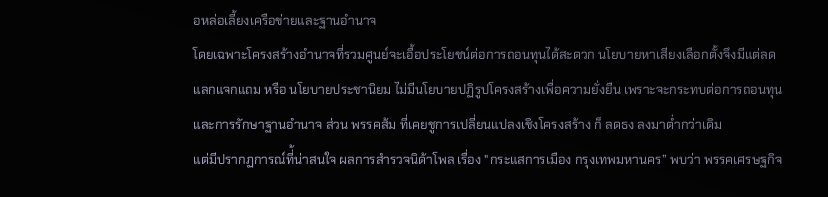อหล่อเลี้ยงเครือข่ายและฐานอำนาจ
โดยเฉพาะโครงสร้างอำนาจที่รวมศูนย์จะเอื้อประโยชน์ต่อการถอนทุนได้สะดวก นโยบายหาเสียงเลือกตั้งจึงมีแต่ลดแลกแจกแถม หรือ นโยบายประชานิยม ไม่มีนโยบายปฏิรูปโครงสร้างเพื่อความยั่งยืน เพราะจะกระทบต่อการถอนทุนและการรักษาฐานอำนาจ ส่วน พรรคส้ม ที่เคยชูการเปลี่ยนแปลงเชิงโครงสร้าง ก็ ลดธง ลงมาต่ำกว่าเดิม
แต่มีปรากฏการณ์ที่้น่าสนใจ ผลการสำรวจนิด้าโพล เรื่อง "กระแสการเมือง กรุงเทพมหานคร” พบว่า พรรคเศรษฐกิจ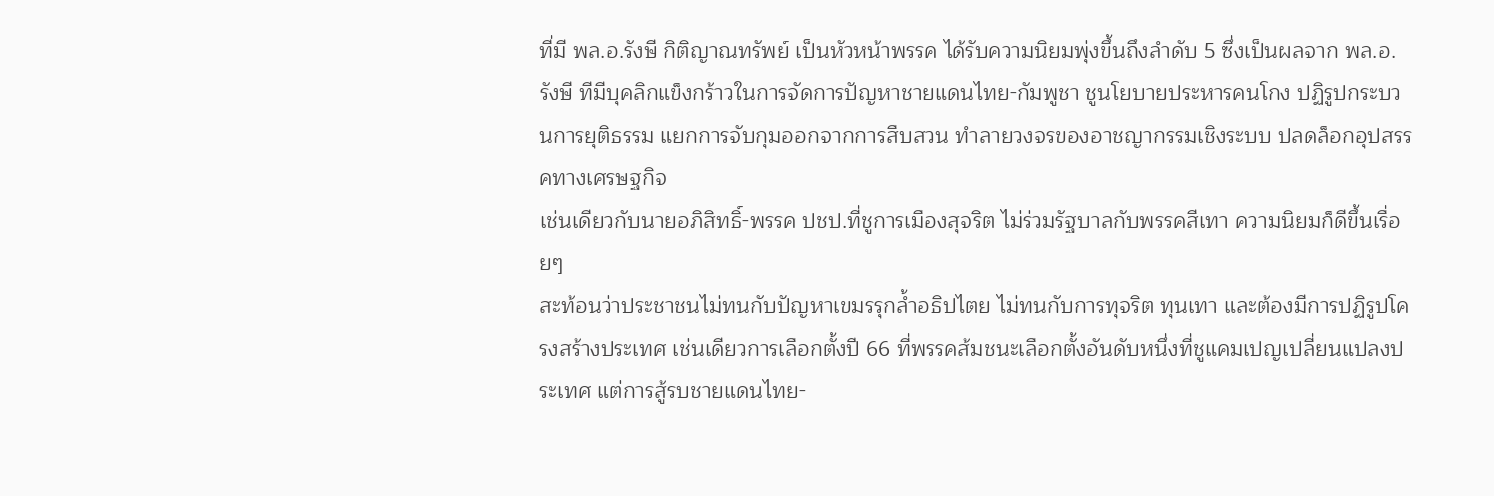ที่มี พล.อ.รังษี กิติญาณทรัพย์ เป็นหัวหน้าพรรค ได้รับความนิยมพุ่งขึ้นถึงลำดับ 5 ซึ่งเป็นผลจาก พล.อ.รังษี ทีมีบุคลิกแข็งกร้าวในการจัดการปัญหาชายแดนไทย-กัมพูชา ชูนโยบายประหารคนโกง ปฏิรูปกระบวนการยุติธรรม แยกการจับกุมออกจากการสืบสวน ทำลายวงจรของอาชญากรรมเชิงระบบ ปลดล็อกอุปสรรคทางเศรษฐกิจ
เช่นเดียวกับนายอภิสิทธิ์-พรรค ปชป.ที่ชูการเมืองสุจริต ไม่ร่วมรัฐบาลกับพรรคสีเทา ความนิยมก็ดีขึ้นเรื่อยๆ
สะท้อนว่าประชาชนไม่ทนกับปัญหาเขมรรุกล้ำอธิปไตย ไม่ทนกับการทุจริต ทุนเทา และต้องมีการปฏิรูปโครงสร้างประเทศ เช่นเดียวการเลือกตั้งปี 66 ที่พรรคส้มชนะเลือกตั้งอันดับหนึ่งที่ชูแคมเปญเปลี่ยนแปลงประเทศ แต่การสู้รบชายแดนไทย-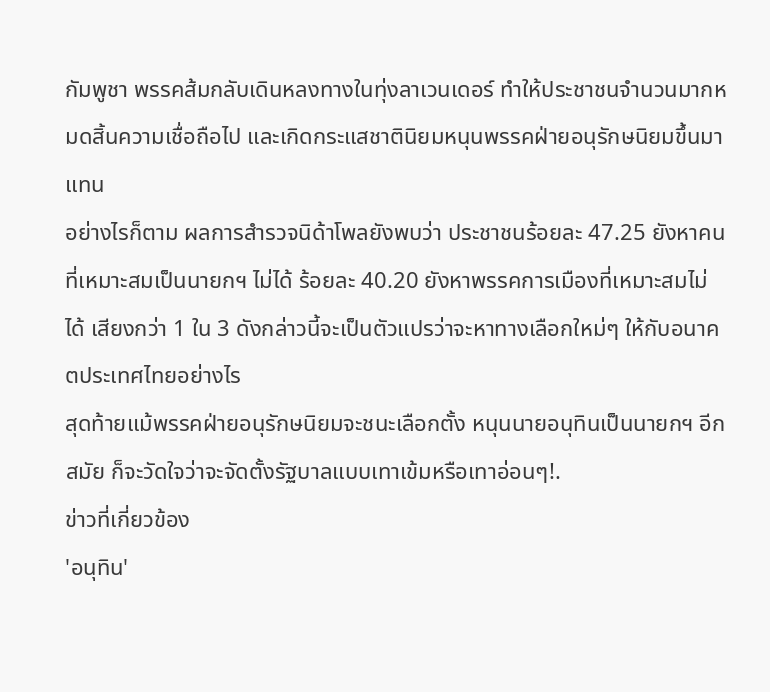กัมพูชา พรรคส้มกลับเดินหลงทางในทุ่งลาเวนเดอร์ ทำให้ประชาชนจำนวนมากหมดสิ้นความเชื่อถือไป และเกิดกระแสชาตินิยมหนุนพรรคฝ่ายอนุรักษนิยมขึ้นมาแทน
อย่างไรก็ตาม ผลการสำรวจนิด้าโพลยังพบว่า ประชาชนร้อยละ 47.25 ยังหาคนที่เหมาะสมเป็นนายกฯ ไม่ได้ ร้อยละ 40.20 ยังหาพรรคการเมืองที่เหมาะสมไม่ได้ เสียงกว่า 1 ใน 3 ดังกล่าวนี้จะเป็นตัวแปรว่าจะหาทางเลือกใหม่ๆ ให้กับอนาคตประเทศไทยอย่างไร
สุดท้ายแม้พรรคฝ่ายอนุรักษนิยมจะชนะเลือกตั้ง หนุนนายอนุทินเป็นนายกฯ อีกสมัย ก็จะวัดใจว่าจะจัดตั้งรัฐบาลแบบเทาเข้มหรือเทาอ่อนๆ!.
ข่าวที่เกี่ยวข้อง
'อนุทิน'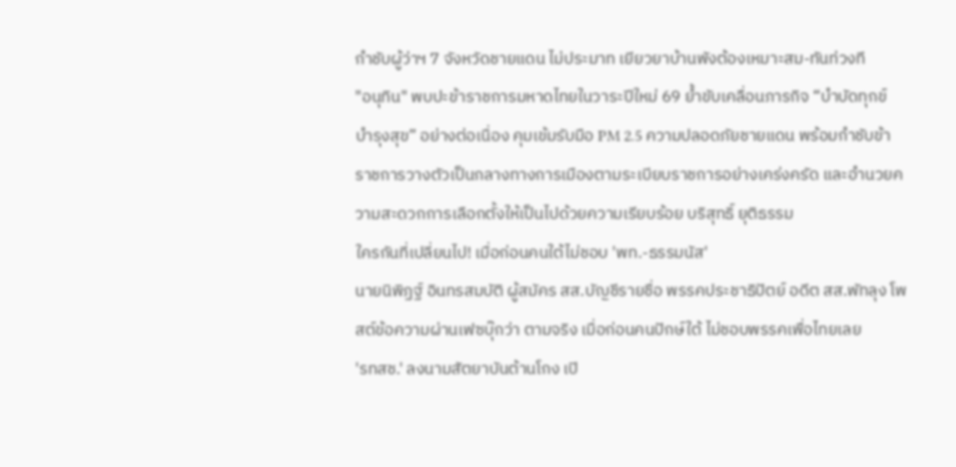กำชับผู้ว่าฯ 7 จังหวัดชายแดน ไม่ประมาท เยียวยาบ้านพังต้องเหมาะสม-ทันท่วงที
"อนุทิน" พบปะข้าราชการมหาดไทยในวาระปีใหม่ 69 ย้ำขับเคลื่อนภารกิจ “บำบัดทุกข์ บำรุงสุข” อย่างต่อเนื่อง คุมเข้มรับมือ PM 2.5 ความปลอดภัยชายแดน พร้อมกำชับข้าราชการวางตัวเป็นกลางทางการเมืองตามระเบียบราชการอย่างเคร่งครัด และอำนวยความสะดวกการเลือกตั้งให้เป็นไปด้วยความเรียบร้อย บริสุทธิ์ ยุติธรรม
ใครกันที่เปลี่ยนไป! เมื่อก่อนคนใต้ไม่ชอบ 'พท.-ธรรมนัส'
นายนิพิฏฐ์ อินทรสมบัติ ผู้สมัคร สส.บัญชีรายชื่อ พรรคประชาธิปัตย์ อดีต สส.พัทลุง โพสต์ข้อความผ่านเฟซบุ๊กว่า ตามจริง เมื่อก่อนคนปักษ์ใต้ ไม่ชอบพรรคเพื่อไทยเลย
'รทสช.' ลงนามสัตยาบันต้านโกง เปิ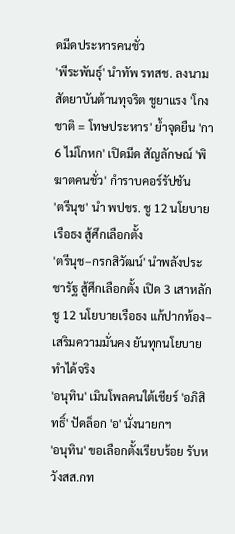ดมีดประหารคนชั่ว
'พีระพันธุ์' นำทัพ รทสช. ลงนามสัตยาบันต้านทุจริต ชูยาแรง 'โกงชาติ = โทษประหาร' ย้ำจุดยืน 'กา 6 ไม่โกหก' เปิดมีด สัญลักษณ์ 'พิฆาตคนชั่ว' กำราบคอร์รัปชัน
'ตรีนุช' นำ พปชร. ชู 12 นโยบายเรือธง สู้ศึกเลือกตั้ง
'ตรีนุช–กรกสิวัฒน์' นำพลังประชารัฐ สู้ศึกเลือกตั้ง เปิด 3 เสาหลัก ชู 12 นโยบายเรือธง แก้ปากท้อง–เสริมความมั่นคง ยันทุกนโยบายทำได้จริง
'อนุทิน' เมินโพลคนใต้เชียร์ 'อภิสิทธิ์' ปัดล็อก 'อ' นั่งนายกฯ
'อนุทิน' ขอเลือกตั้งเรียบร้อย รับหวังสส.กท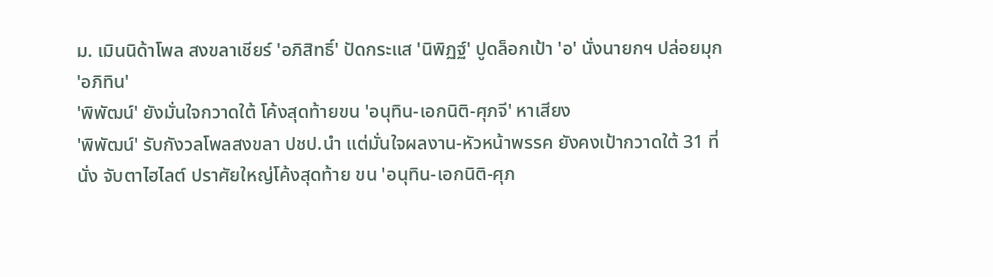ม. เมินนิด้าโพล สงขลาเชียร์ 'อภิสิทธิ์' ปัดกระแส 'นิพิฏฐ์' ปูดล็อกเป้า 'อ' นั่งนายกฯ ปล่อยมุก 'อภิทิน'
'พิพัฒน์' ยังมั่นใจกวาดใต้ โค้งสุดท้ายขน 'อนุทิน-เอกนิติ-ศุภจี' หาเสียง
'พิพัฒน์' รับกังวลโพลสงขลา ปชป.นำ แต่มั่นใจผลงาน-หัวหน้าพรรค ยังคงเป้ากวาดใต้ 31 ที่นั่ง จับตาไฮไลต์ ปราศัยใหญ่โค้งสุดท้าย ขน 'อนุทิน-เอกนิติ-ศุภ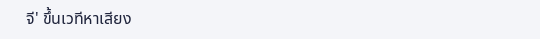จี' ขึ้นเวทีหาเสียง